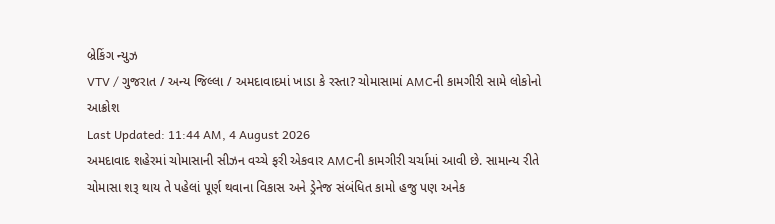બ્રેકિંગ ન્યુઝ
VTV / ગુજરાત / અન્ય જિલ્લા / અમદાવાદમાં ખાડા કે રસ્તા? ચોમાસામાં AMCની કામગીરી સામે લોકોનો આક્રોશ
Last Updated: 11:44 AM, 4 August 2026
અમદાવાદ શહેરમાં ચોમાસાની સીઝન વચ્ચે ફરી એકવાર AMCની કામગીરી ચર્ચામાં આવી છે. સામાન્ય રીતે ચોમાસા શરૂ થાય તે પહેલાં પૂર્ણ થવાના વિકાસ અને ડ્રેનેજ સંબંધિત કામો હજુ પણ અનેક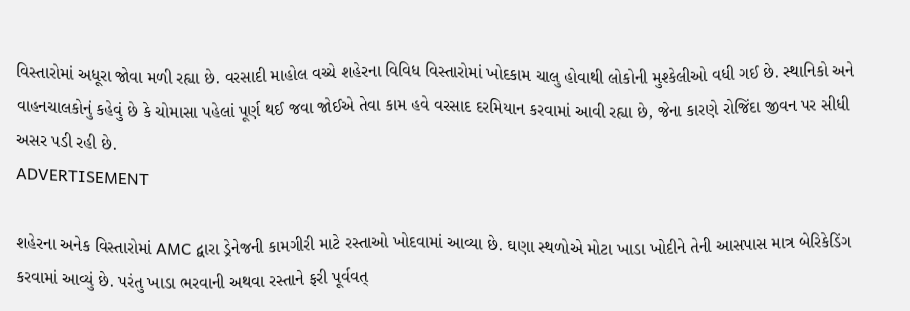વિસ્તારોમાં અધૂરા જોવા મળી રહ્યા છે. વરસાદી માહોલ વચ્ચે શહેરના વિવિધ વિસ્તારોમાં ખોદકામ ચાલુ હોવાથી લોકોની મુશ્કેલીઓ વધી ગઈ છે. સ્થાનિકો અને વાહનચાલકોનું કહેવું છે કે ચોમાસા પહેલાં પૂર્ણ થઈ જવા જોઈએ તેવા કામ હવે વરસાદ દરમિયાન કરવામાં આવી રહ્યા છે, જેના કારણે રોજિંદા જીવન પર સીધી અસર પડી રહી છે.
ADVERTISEMENT

શહેરના અનેક વિસ્તારોમાં AMC દ્વારા ડ્રેનેજની કામગીરી માટે રસ્તાઓ ખોદવામાં આવ્યા છે. ઘણા સ્થળોએ મોટા ખાડા ખોદીને તેની આસપાસ માત્ર બેરિકેડિંગ કરવામાં આવ્યું છે. પરંતુ ખાડા ભરવાની અથવા રસ્તાને ફરી પૂર્વવત્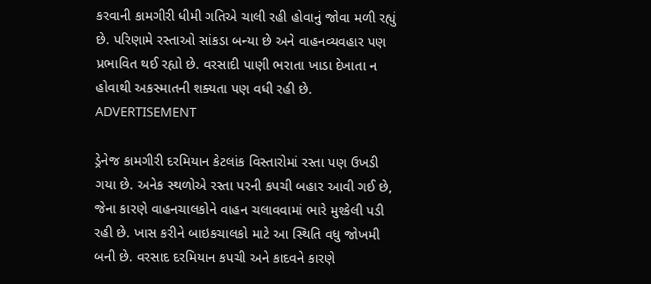કરવાની કામગીરી ધીમી ગતિએ ચાલી રહી હોવાનું જોવા મળી રહ્યું છે. પરિણામે રસ્તાઓ સાંકડા બન્યા છે અને વાહનવ્યવહાર પણ પ્રભાવિત થઈ રહ્યો છે. વરસાદી પાણી ભરાતા ખાડા દેખાતા ન હોવાથી અકસ્માતની શક્યતા પણ વધી રહી છે.
ADVERTISEMENT

ડ્રેનેજ કામગીરી દરમિયાન કેટલાંક વિસ્તારોમાં રસ્તા પણ ઉખડી ગયા છે. અનેક સ્થળોએ રસ્તા પરની કપચી બહાર આવી ગઈ છે, જેના કારણે વાહનચાલકોને વાહન ચલાવવામાં ભારે મુશ્કેલી પડી રહી છે. ખાસ કરીને બાઇકચાલકો માટે આ સ્થિતિ વધુ જોખમી બની છે. વરસાદ દરમિયાન કપચી અને કાદવને કારણે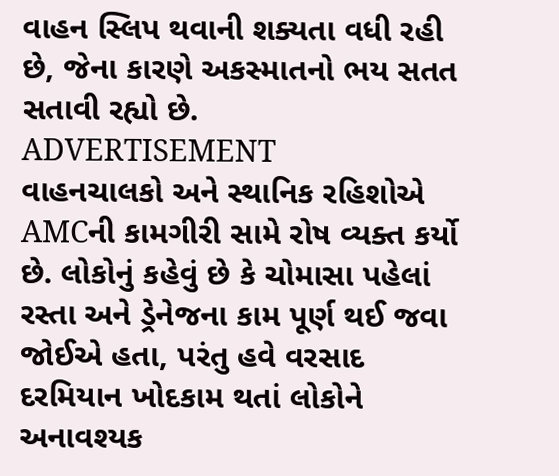વાહન સ્લિપ થવાની શક્યતા વધી રહી છે, જેના કારણે અકસ્માતનો ભય સતત સતાવી રહ્યો છે.
ADVERTISEMENT
વાહનચાલકો અને સ્થાનિક રહિશોએ AMCની કામગીરી સામે રોષ વ્યક્ત કર્યો છે. લોકોનું કહેવું છે કે ચોમાસા પહેલાં રસ્તા અને ડ્રેનેજના કામ પૂર્ણ થઈ જવા જોઈએ હતા, પરંતુ હવે વરસાદ દરમિયાન ખોદકામ થતાં લોકોને અનાવશ્યક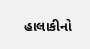હાલાકીનો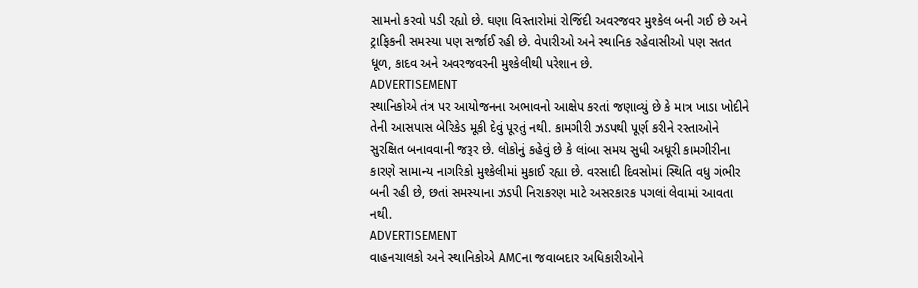સામનો કરવો પડી રહ્યો છે. ઘણા વિસ્તારોમાં રોજિંદી અવરજવર મુશ્કેલ બની ગઈ છે અને ટ્રાફિકની સમસ્યા પણ સર્જાઈ રહી છે. વેપારીઓ અને સ્થાનિક રહેવાસીઓ પણ સતત ધૂળ, કાદવ અને અવરજવરની મુશ્કેલીથી પરેશાન છે.
ADVERTISEMENT
સ્થાનિકોએ તંત્ર પર આયોજનના અભાવનો આક્ષેપ કરતાં જણાવ્યું છે કે માત્ર ખાડા ખોદીને તેની આસપાસ બેરિકેડ મૂકી દેવું પૂરતું નથી. કામગીરી ઝડપથી પૂર્ણ કરીને રસ્તાઓને સુરક્ષિત બનાવવાની જરૂર છે. લોકોનું કહેવું છે કે લાંબા સમય સુધી અધૂરી કામગીરીના કારણે સામાન્ય નાગરિકો મુશ્કેલીમાં મુકાઈ રહ્યા છે. વરસાદી દિવસોમાં સ્થિતિ વધુ ગંભીર બની રહી છે, છતાં સમસ્યાના ઝડપી નિરાકરણ માટે અસરકારક પગલાં લેવામાં આવતા નથી.
ADVERTISEMENT
વાહનચાલકો અને સ્થાનિકોએ AMCના જવાબદાર અધિકારીઓને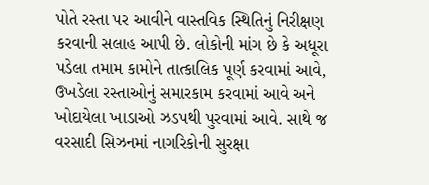પોતે રસ્તા પર આવીને વાસ્તવિક સ્થિતિનું નિરીક્ષણ કરવાની સલાહ આપી છે. લોકોની માંગ છે કે અધૂરા પડેલા તમામ કામોને તાત્કાલિક પૂર્ણ કરવામાં આવે, ઉખડેલા રસ્તાઓનું સમારકામ કરવામાં આવે અને ખોદાયેલા ખાડાઓ ઝડપથી પુરવામાં આવે. સાથે જ વરસાદી સિઝનમાં નાગરિકોની સુરક્ષા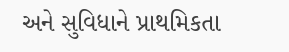અને સુવિધાને પ્રાથમિકતા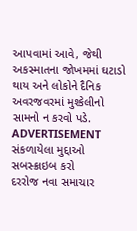આપવામાં આવે, જેથી અકસ્માતના જોખમમાં ઘટાડો થાય અને લોકોને દૈનિક અવરજવરમાં મુશ્કેલીનો સામનો ન કરવો પડે.
ADVERTISEMENT
સંકળાયેલા મુદ્દાઓ
સબસ્ક્રાઇબ કરો
દરરોજ નવા સમાચાર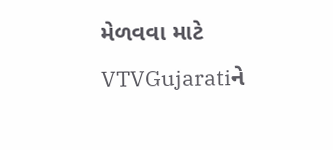મેળવવા માટે VTVGujaratiને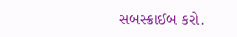સબસ્ક્રાઈબ કરો.